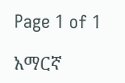Page 1 of 1

አማርኛ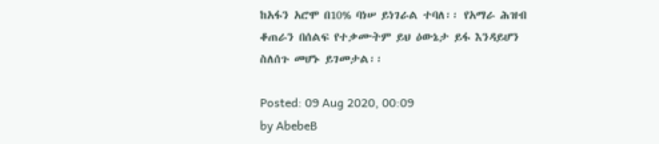ከአፋን አሮሞ በ10% ባነሠ ይነገራል ተባለ፡፡ የአማራ ሕዝብ ቆጠራን በሰልፍ የተቃሙትም ይህ ዕውኔታ ይፋ እንዳይሆን ስለሰጉ መሆኑ ይገመታል፡፡

Posted: 09 Aug 2020, 00:09
by AbebeB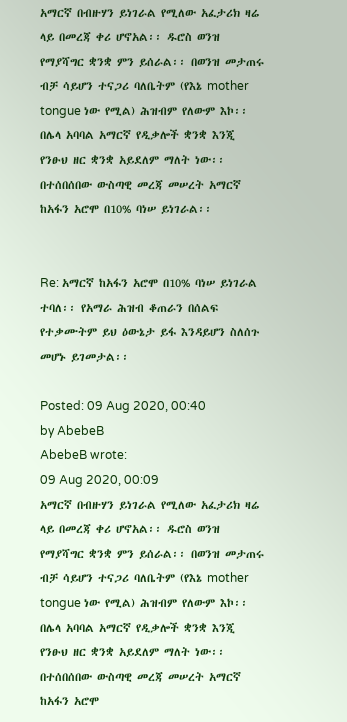አማርኛ በብዙሃን ይነገራል የሚለው አፈታሪክ ዛሬ ላይ በመረጃ ቀሪ ሆኖአል፡፡ ዱሮስ ወንዝ የማያሻግር ቋንቋ ምን ይሰራል፡፡ በወንዝ መታጠሩ ብቻ ሳይሆን ተናጋሪ ባለቤትም (የእኔ mother tongue ነው የሚል) ሕዝብም የለውም እኮ፡፡ በሌላ አባባል አማርኛ የዲቃሎች ቋንቋ እንጂ የንፁህ ዘር ቋንቋ አይደለም ማለት ነው፡፡ በተሰበሰበው ውስጣዊ መረጃ መሠረት አማርኛ ከአፋን አሮሞ በ10% ባነሠ ይነገራል፡፡


Re: አማርኛ ከአፋን አሮሞ በ10% ባነሠ ይነገራል ተባለ፡፡ የአማራ ሕዝብ ቆጠራን በሰልፍ የተቃሙትም ይህ ዕውኔታ ይፋ እንዳይሆን ስለሰጉ መሆኑ ይገመታል፡፡

Posted: 09 Aug 2020, 00:40
by AbebeB
AbebeB wrote:
09 Aug 2020, 00:09
አማርኛ በብዙሃን ይነገራል የሚለው አፈታሪክ ዛሬ ላይ በመረጃ ቀሪ ሆኖአል፡፡ ዱሮስ ወንዝ የማያሻግር ቋንቋ ምን ይሰራል፡፡ በወንዝ መታጠሩ ብቻ ሳይሆን ተናጋሪ ባለቤትም (የእኔ mother tongue ነው የሚል) ሕዝብም የለውም እኮ፡፡ በሌላ አባባል አማርኛ የዲቃሎች ቋንቋ እንጂ የንፁህ ዘር ቋንቋ አይደለም ማለት ነው፡፡ በተሰበሰበው ውስጣዊ መረጃ መሠረት አማርኛ ከአፋን አሮሞ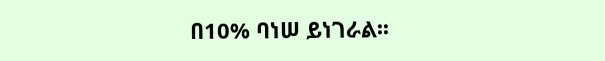በ10% ባነሠ ይነገራል፡፡